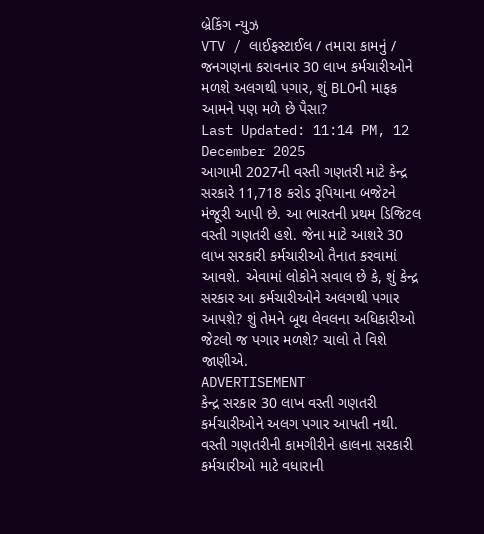બ્રેકિંગ ન્યુઝ
VTV / લાઈફસ્ટાઈલ / તમારા કામનું / જનગણના કરાવનાર 30 લાખ કર્મચારીઓને મળશે અલગથી પગાર, શું BLOની માફક આમને પણ મળે છે પૈસા?
Last Updated: 11:14 PM, 12 December 2025
આગામી 2027ની વસ્તી ગણતરી માટે કેન્દ્ર સરકારે 11,718 કરોડ રૂપિયાના બજેટને મંજૂરી આપી છે. આ ભારતની પ્રથમ ડિજિટલ વસ્તી ગણતરી હશે. જેના માટે આશરે 30 લાખ સરકારી કર્મચારીઓ તૈનાત કરવામાં આવશે. એવામાં લોકોને સવાલ છે કે, શું કેન્દ્ર સરકાર આ કર્મચારીઓને અલગથી પગાર આપશે? શું તેમને બૂથ લેવલના અધિકારીઓ જેટલો જ પગાર મળશે? ચાલો તે વિશે જાણીએ.
ADVERTISEMENT
કેન્દ્ર સરકાર 30 લાખ વસ્તી ગણતરી કર્મચારીઓને અલગ પગાર આપતી નથી. વસ્તી ગણતરીની કામગીરીને હાલના સરકારી કર્મચારીઓ માટે વધારાની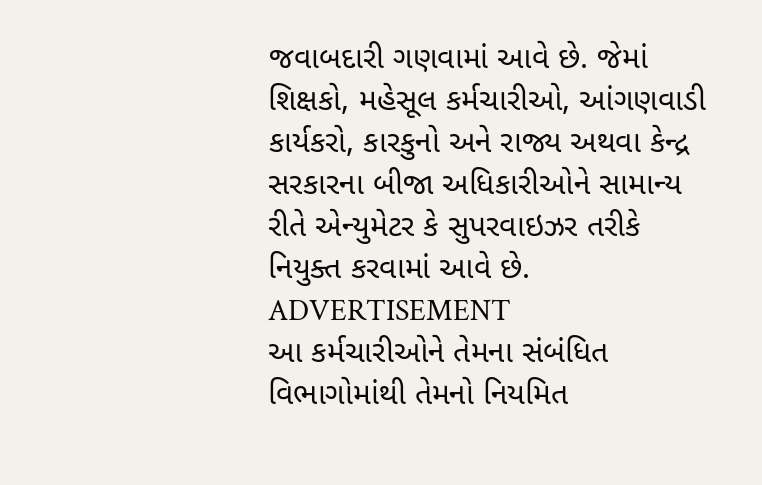જવાબદારી ગણવામાં આવે છે. જેમાં શિક્ષકો, મહેસૂલ કર્મચારીઓ, આંગણવાડી કાર્યકરો, કારકુનો અને રાજ્ય અથવા કેન્દ્ર સરકારના બીજા અધિકારીઓને સામાન્ય રીતે એન્યુમેટર કે સુપરવાઇઝર તરીકે નિયુક્ત કરવામાં આવે છે.
ADVERTISEMENT
આ કર્મચારીઓને તેમના સંબંધિત વિભાગોમાંથી તેમનો નિયમિત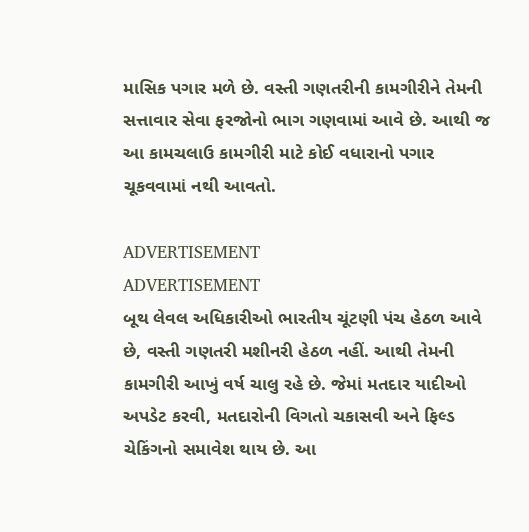માસિક પગાર મળે છે. વસ્તી ગણતરીની કામગીરીને તેમની સત્તાવાર સેવા ફરજોનો ભાગ ગણવામાં આવે છે. આથી જ આ કામચલાઉ કામગીરી માટે કોઈ વધારાનો પગાર ચૂકવવામાં નથી આવતો.

ADVERTISEMENT
ADVERTISEMENT
બૂથ લેવલ અધિકારીઓ ભારતીય ચૂંટણી પંચ હેઠળ આવે છે, વસ્તી ગણતરી મશીનરી હેઠળ નહીં. આથી તેમની કામગીરી આખું વર્ષ ચાલુ રહે છે. જેમાં મતદાર યાદીઓ અપડેટ કરવી, મતદારોની વિગતો ચકાસવી અને ફિલ્ડ ચેકિંગનો સમાવેશ થાય છે. આ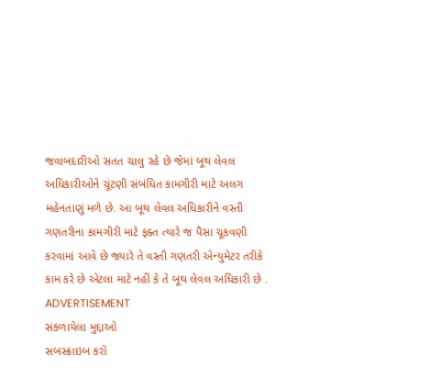જવાબદારીઓ સતત ચાલુ રહે છે જેમાં બૂથ લેવલ અધિકારીઓને ચૂંટણી સંબંધિત કામગીરી માટે અલગ મહેનતાણું મળે છે. આ બૂથ લેવલ અધિકારીને વસ્તી ગણતરીના કામગીરી માટે ફક્ત ત્યારે જ પૈસા ચૂકવણી કરવામાં આવે છે જ્યારે તે વસ્તી ગણતરી એન્યુમેટર તરીકે કામ કરે છે એટલા માટે નહીં કે તે બૂથ લેવલ અધિકારી છે .
ADVERTISEMENT
સંકળાયેલા મુદ્દાઓ
સબસ્ક્રાઇબ કરો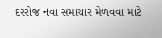દરરોજ નવા સમાચાર મેળવવા માટે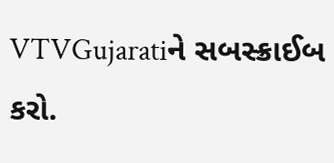VTVGujaratiને સબસ્ક્રાઈબ કરો.